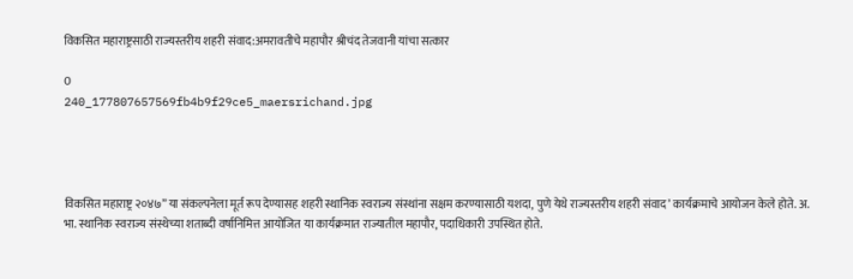विकसित महाराष्ट्रसाठी राज्यस्तरीय शहरी संवाद:अमरावतीचे महापौर श्रीचंद तेजवानी यांचा सत्कार

0
240_177807657569fb4b9f29ce5_maersrichand.jpg




विकसित महाराष्ट्र २०४७” या संकल्पनेला मूर्त रूप देण्यासह शहरी स्थानिक स्वराज्य संस्थांना सक्षम करण्यासाठी यशदा, पुणे येथे राज्यस्तरीय शहरी संवाद’ कार्यक्रमाचे आयोजन केले होते. अ. भा. स्थानिक स्वराज्य संस्थेच्या शताब्दी वर्षानिमित्त आयोजित या कार्यक्रमात राज्यातील महापौर, पदाधिकारी उपस्थित होते.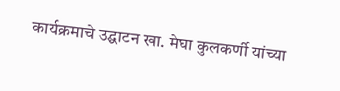कार्यक्रमाचे उद्घाटन खा. मेघा कुलकर्णी यांच्या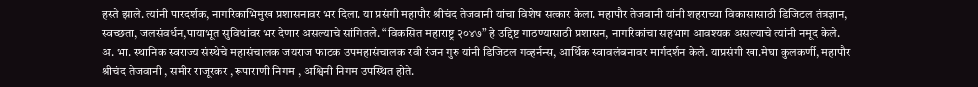हस्ते झाले. त्यांनी पारदर्शक, नागरिकाभिमुख प्रशासनावर भर दिला. या प्रसंगी महापौर श्रीचंद तेजवानी यांचा विशेष सत्कार केला. महापौर तेजवानी यांनी शहराच्या विकासासाठी डिजिटल तंत्रज्ञान, स्वच्छता, जलसंवर्धन,पायाभूत सुविधांवर भर देणार असल्याचे सांगितले. “विकसित महाराष्ट्र २०४७” हे उद्दिष्ट गाठण्यासाठी प्रशासन, नागरिकांचा सहभाग आवश्यक असल्याचे त्यांनी नमूद केले. अ. भा. स्थानिक स्वराज्य संस्थेचे महासंचालक जयराज फाटक उपमहासंचालक रवी रंजन गुरु यांनी डिजिटल गव्हर्नन्स, आर्थिक स्वावलंबनावर मार्गदर्शन केले. याप्रसंगी खा.मेघा कुलकर्णी, महापौर श्रीचंद तेजवानी , समीर राजूरकर , रूपाराणी निगम , अश्विनी निगम उपस्थित होते.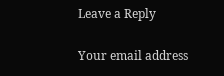Leave a Reply

Your email address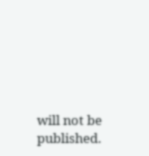will not be published.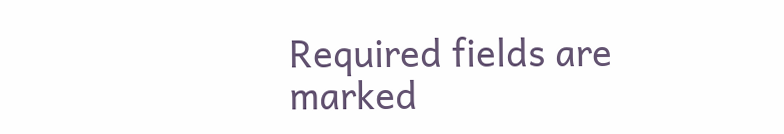Required fields are marked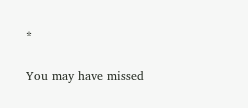*

You may have missed